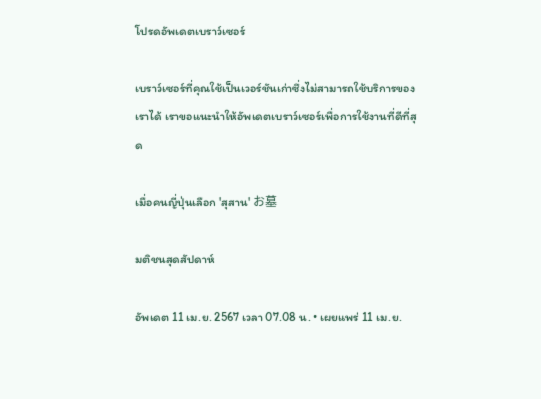โปรดอัพเดตเบราว์เซอร์

เบราว์เซอร์ที่คุณใช้เป็นเวอร์ชันเก่าซึ่งไม่สามารถใช้บริการของเราได้ เราขอแนะนำให้อัพเดตเบราว์เซอร์เพื่อการใช้งานที่ดีที่สุด

เมื่อคนญี่ปุ่นเลือก 'สุสาน' お墓

มติชนสุดสัปดาห์

อัพเดต 11 เม.ย. 2567 เวลา 07.08 น. • เผยแพร่ 11 เม.ย.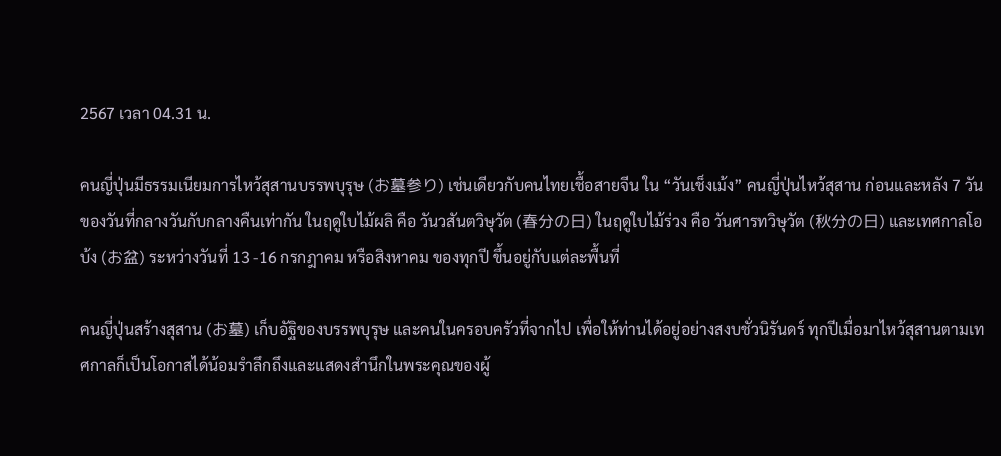2567 เวลา 04.31 น.

คนญี่ปุ่นมีธรรมเนียมการไหว้สุสานบรรพบุรุษ (お墓参り) เช่นเดียวกับคนไทยเชื้อสายจีน ใน “วันเช็งเม้ง” คนญี่ปุ่นไหว้สุสาน ก่อนและหลัง 7 วัน ของวันที่กลางวันกับกลางคืนเท่ากัน ในฤดูใบไม้ผลิ คือ วันวสันตวิษุวัต (春分の日) ในฤดูใบไม้ร่วง คือ วันศารทวิษุวัต (秋分の日) และเทศกาลโอบ้ง (お盆) ระหว่างวันที่ 13 -16 กรกฎาคม หรือสิงหาคม ของทุกปี ขึ้นอยู่กับแต่ละพื้นที่

คนญี่ปุ่นสร้างสุสาน (お墓) เก็บอัฐิของบรรพบุรุษ และคนในครอบครัวที่จากไป เพื่อให้ท่านได้อยู่อย่างสงบชั่วนิรันดร์ ทุกปีเมื่อมาไหว้สุสานตามเทศกาลก็เป็นโอกาสได้น้อมรำลึกถึงและแสดงสำนึกในพระคุณของผู้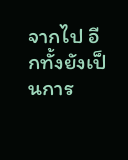จากไป อีกทั้งยังเป็นการ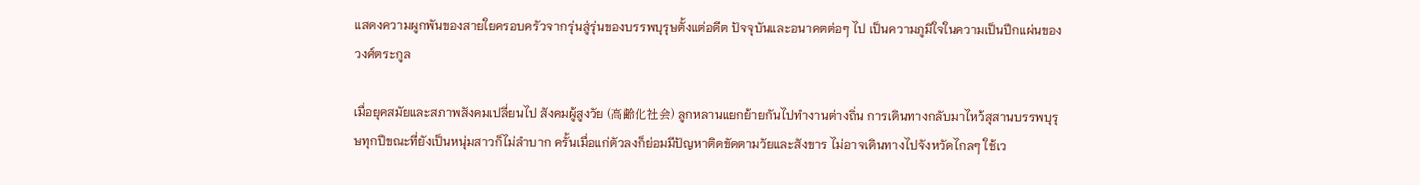แสดงความผูกพันของสายใยครอบครัวจากรุ่นสู่รุ่นของบรรพบุรุษตั้งแต่อดีต ปัจจุบันและอนาคตต่อๆ ไป เป็นความภูมิใจในความเป็นปึกแผ่นของวงศ์ตระกูล

เมื่อยุคสมัยและสภาพสังคมเปลี่ยนไป สังคมผู้สูงวัย (高齢化社会) ลูกหลานแยกย้ายกันไปทำงานต่างถิ่น การเดินทางกลับมาไหว้สุสานบรรพบุรุษทุกปีขณะที่ยังเป็นหนุ่มสาวก็ไม่ลำบาก ครั้นเมื่อแก่ตัวลงก็ย่อมมีปัญหาติดขัดตามวัยและสังขาร ไม่อาจเดินทางไปจังหวัดไกลๆ ใช้เว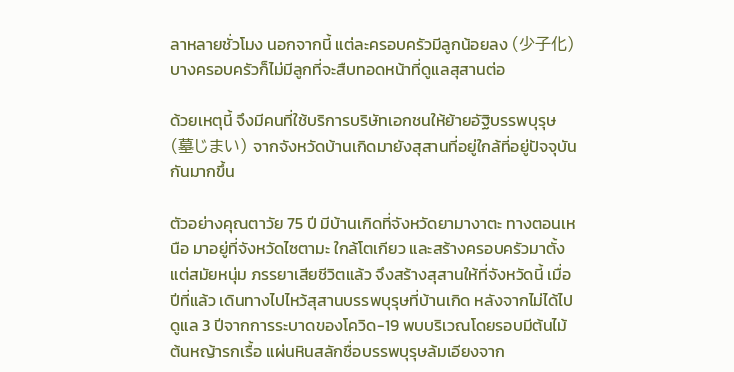ลาหลายชั่วโมง นอกจากนี้ แต่ละครอบครัวมีลูกน้อยลง (少子化) บางครอบครัวก็ไม่มีลูกที่จะสืบทอดหน้าที่ดูแลสุสานต่อ

ด้วยเหตุนี้ จึงมีคนที่ใช้บริการบริษัทเอกชนให้ย้ายอัฐิบรรพบุรุษ (墓じまい) จากจังหวัดบ้านเกิดมายังสุสานที่อยู่ใกล้ที่อยู่ปัจจุบันกันมากขึ้น

ตัวอย่างคุณตาวัย 75 ปี มีบ้านเกิดที่จังหวัดยามางาตะ ทางตอนเหนือ มาอยู่ที่จังหวัดไซตามะ ใกล้โตเกียว และสร้างครอบครัวมาตั้งแต่สมัยหนุ่ม ภรรยาเสียชีวิตแล้ว จึงสร้างสุสานให้ที่จังหวัดนี้ เมื่อปีที่แล้ว เดินทางไปไหว้สุสานบรรพบุรุษที่บ้านเกิด หลังจากไม่ได้ไปดูแล 3 ปีจากการระบาดของโควิด-19 พบบริเวณโดยรอบมีต้นไม้ ต้นหญ้ารกเรื้อ แผ่นหินสลักชื่อบรรพบุรุษล้มเอียงจาก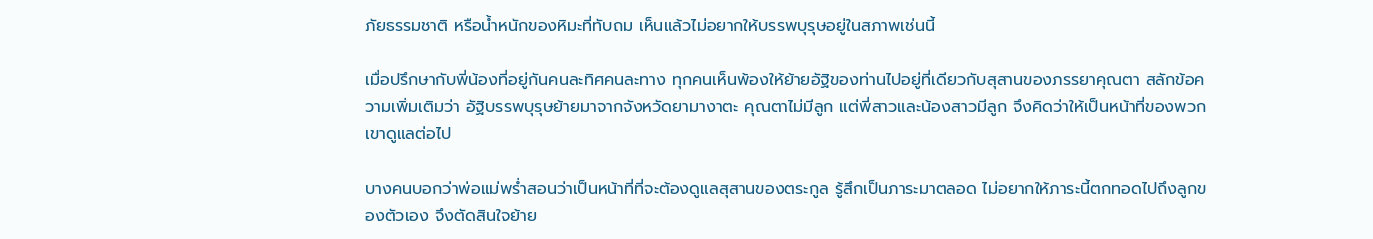ภัยธรรมชาติ หรือน้ำหนักของหิมะที่ทับถม เห็นแล้วไม่อยากให้บรรพบุรุษอยู่ในสภาพเช่นนี้

เมื่อปรึกษากับพี่น้องที่อยู่กันคนละทิศคนละทาง ทุกคนเห็นพ้องให้ย้ายอัฐิของท่านไปอยู่ที่เดียวกับสุสานของภรรยาคุณตา สลักข้อความเพิ่มเติมว่า อัฐิบรรพบุรุษย้ายมาจากจังหวัดยามางาตะ คุณตาไม่มีลูก แต่พี่สาวและน้องสาวมีลูก จึงคิดว่าให้เป็นหน้าที่ของพวกเขาดูแลต่อไป

บางคนบอกว่าพ่อแม่พร่ำสอนว่าเป็นหน้าที่ที่จะต้องดูแลสุสานของตระกูล รู้สึกเป็นภาระมาตลอด ไม่อยากให้ภาระนี้ตกทอดไปถึงลูกของตัวเอง จึงตัดสินใจย้าย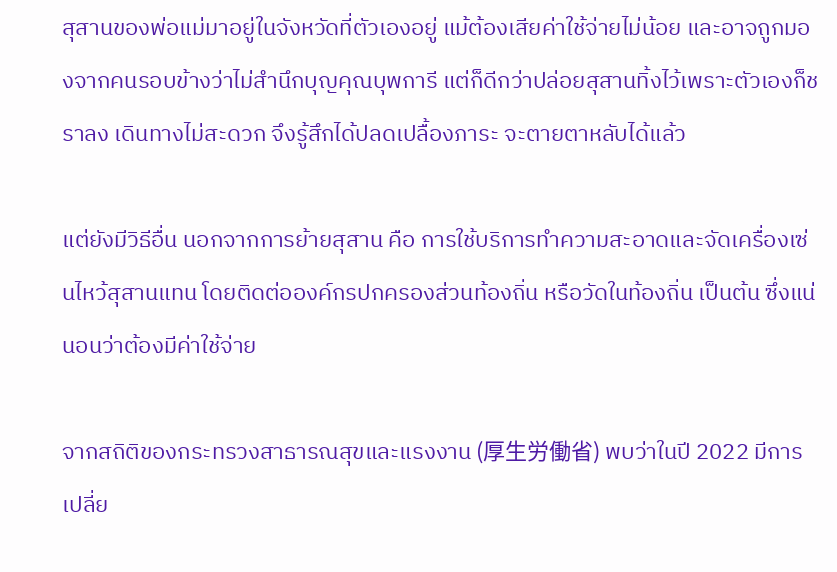สุสานของพ่อแม่มาอยู่ในจังหวัดที่ตัวเองอยู่ แม้ต้องเสียค่าใช้จ่ายไม่น้อย และอาจถูกมองจากคนรอบข้างว่าไม่สำนึกบุญคุณบุพการี แต่ก็ดีกว่าปล่อยสุสานทิ้งไว้เพราะตัวเองก็ชราลง เดินทางไม่สะดวก จึงรู้สึกได้ปลดเปลื้องภาระ จะตายตาหลับได้แล้ว

แต่ยังมีวิธีอื่น นอกจากการย้ายสุสาน คือ การใช้บริการทำความสะอาดและจัดเครื่องเซ่นไหว้สุสานแทน โดยติดต่อองค์กรปกครองส่วนท้องถิ่น หรือวัดในท้องถิ่น เป็นต้น ซึ่งแน่นอนว่าต้องมีค่าใช้จ่าย

จากสถิติของกระทรวงสาธารณสุขและแรงงาน (厚生労働省) พบว่าในปี 2022 มีการเปลี่ย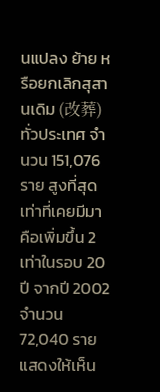นแปลง ย้าย หรือยกเลิกสุสานเดิม (改葬) ทั่วประเทศ จำนวน 151,076 ราย สูงที่สุดเท่าที่เคยมีมา คือเพิ่มขึ้น 2 เท่าในรอบ 20 ปี จากปี 2002 จำนวน 72,040 ราย แสดงให้เห็น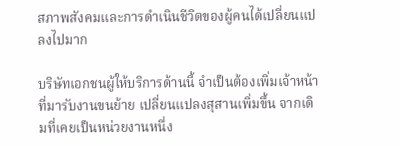สภาพสังคมและการดำเนินชีวิตของผู้คนได้เปลี่ยนแปลงไปมาก

บริษัทเอกชนผู้ให้บริการด้านนี้ จำเป็นต้องเพิ่มเจ้าหน้าที่มารับงานขนย้าย เปลี่ยนแปลงสุสานเพิ่มขึ้น จากเดิมที่เคยเป็นหน่วยงานหนึ่ง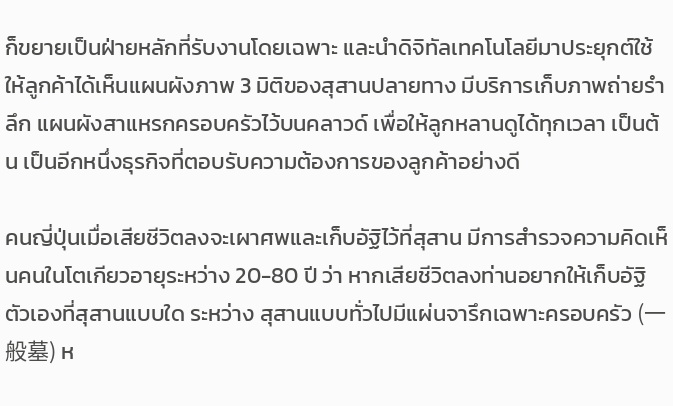ก็ขยายเป็นฝ่ายหลักที่รับงานโดยเฉพาะ และนำดิจิทัลเทคโนโลยีมาประยุกต์ใช้ ให้ลูกค้าได้เห็นแผนผังภาพ 3 มิติของสุสานปลายทาง มีบริการเก็บภาพถ่ายรำลึก แผนผังสาแหรกครอบครัวไว้บนคลาวด์ เพื่อให้ลูกหลานดูได้ทุกเวลา เป็นต้น เป็นอีกหนึ่งธุรกิจที่ตอบรับความต้องการของลูกค้าอย่างดี

คนญี่ปุ่นเมื่อเสียชีวิตลงจะเผาศพและเก็บอัฐิไว้ที่สุสาน มีการสำรวจความคิดเห็นคนในโตเกียวอายุระหว่าง 20-80 ปี ว่า หากเสียชีวิตลงท่านอยากให้เก็บอัฐิตัวเองที่สุสานแบบใด ระหว่าง สุสานแบบทั่วไปมีแผ่นจารึกเฉพาะครอบครัว (一般墓) ห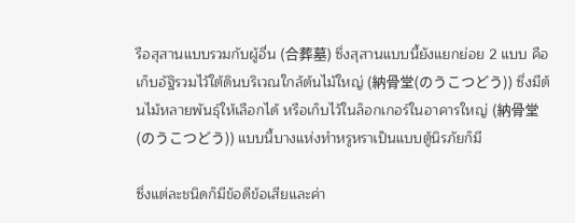รือสุสานแบบรวมกับผู้อื่น (合葬墓) ซึ่งสุสานแบบนี้ยังแยกย่อย 2 แบบ คือ เก็บอัฐิรวมไว้ใต้ดินบริเวณใกล้ต้นไม้ใหญ่ (納骨堂(のうこつどう)) ซึ่งมีต้นไม้หลายพันธุ์ให้เลือกได้ หรือเก็บไว้ในล็อกเกอร์ในอาคารใหญ่ (納骨堂(のうこつどう)) แบบนี้บางแห่งทำหรูหราเป็นแบบตู้นิรภัยก็มี

ซึ่งแต่ละชนิดก็มีข้อดีข้อเสียและค่า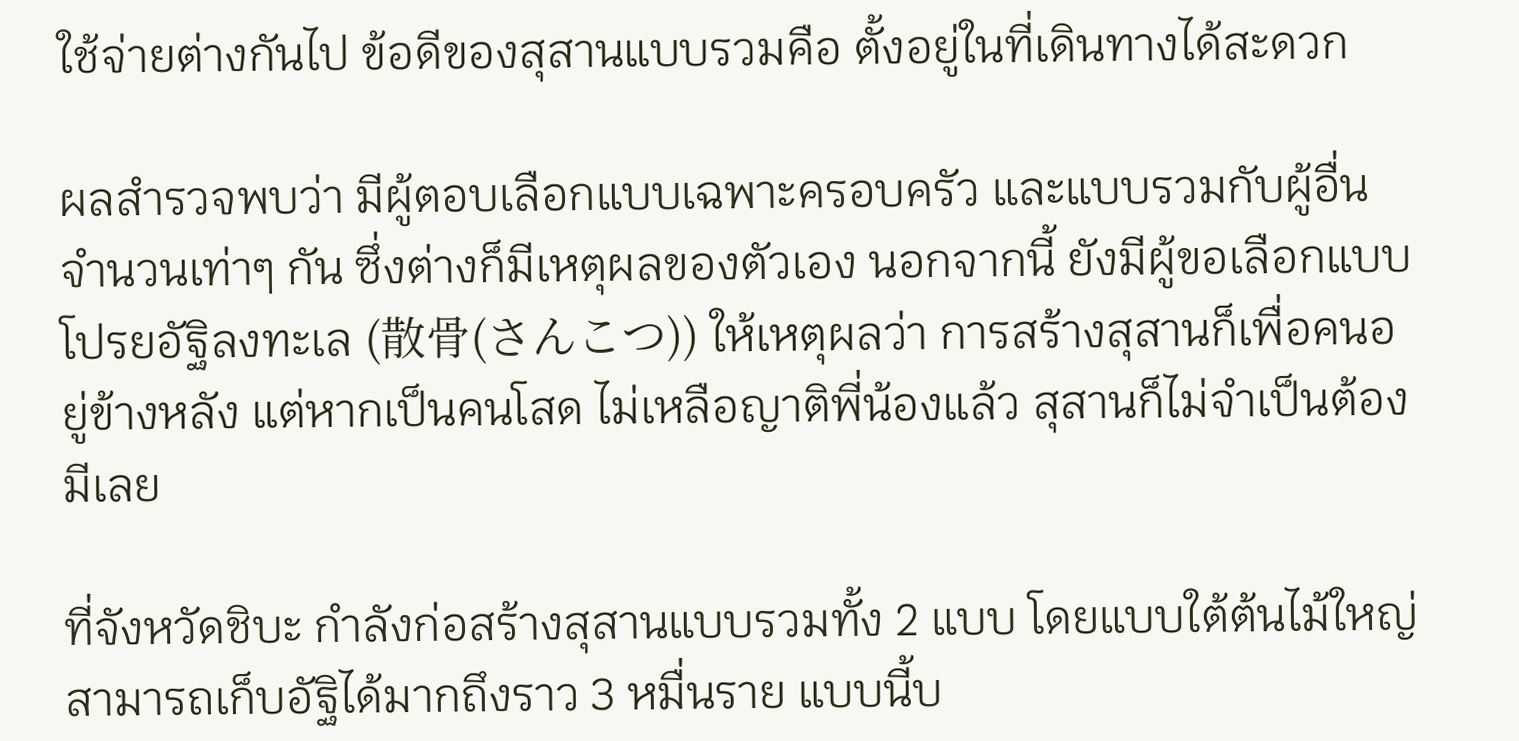ใช้จ่ายต่างกันไป ข้อดีของสุสานแบบรวมคือ ตั้งอยู่ในที่เดินทางได้สะดวก

ผลสำรวจพบว่า มีผู้ตอบเลือกแบบเฉพาะครอบครัว และแบบรวมกับผู้อื่น จำนวนเท่าๆ กัน ซึ่งต่างก็มีเหตุผลของตัวเอง นอกจากนี้ ยังมีผู้ขอเลือกแบบโปรยอัฐิลงทะเล (散骨(さんこつ)) ให้เหตุผลว่า การสร้างสุสานก็เพื่อคนอยู่ข้างหลัง แต่หากเป็นคนโสด ไม่เหลือญาติพี่น้องแล้ว สุสานก็ไม่จำเป็นต้องมีเลย

ที่จังหวัดชิบะ กำลังก่อสร้างสุสานแบบรวมทั้ง 2 แบบ โดยแบบใต้ต้นไม้ใหญ่ สามารถเก็บอัฐิได้มากถึงราว 3 หมื่นราย แบบนี้บ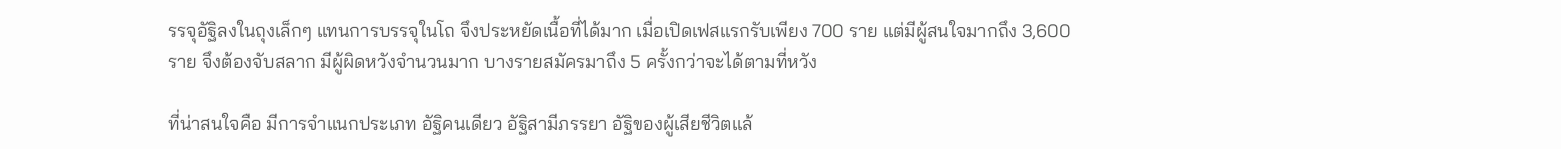รรจุอัฐิลงในถุงเล็กๆ แทนการบรรจุในโถ จึงประหยัดเนื้อที่ได้มาก เมื่อเปิดเฟสแรกรับเพียง 700 ราย แต่มีผู้สนใจมากถึง 3,600 ราย จึงต้องจับสลาก มีผู้ผิดหวังจำนวนมาก บางรายสมัครมาถึง 5 ครั้งกว่าจะได้ตามที่หวัง

ที่น่าสนใจคือ มีการจำแนกประเภท อัฐิคนเดียว อัฐิสามีภรรยา อัฐิของผู้เสียชีวิตแล้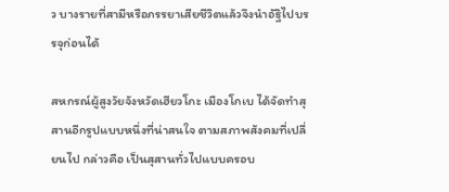ว บางรายที่สามีหรือภรรยาเสียชีวิตแล้วจึงนำอัฐิไปบรรจุก่อนได้

สหกรณ์ผู้สูงวัยจังหวัดเฮียวโกะ เมืองโกเบ ได้จัดทำสุสานอีกรูปแบบหนึ่งที่น่าสนใจ ตามสภาพสังคมที่เปลี่ยนไป กล่าวคือ เป็นสุสานทั่วไปแบบครอบ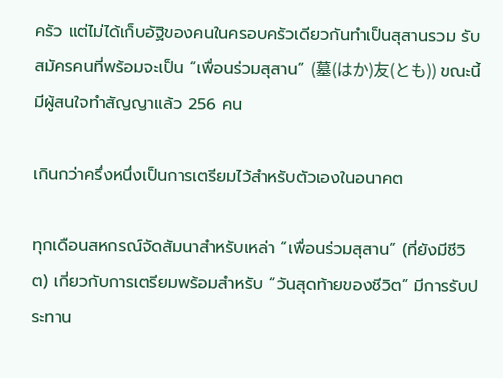ครัว แต่ไม่ได้เก็บอัฐิของคนในครอบครัวเดียวกันทำเป็นสุสานรวม รับสมัครคนที่พร้อมจะเป็น “เพื่อนร่วมสุสาน” (墓(はか)友(とも)) ขณะนี้มีผู้สนใจทำสัญญาแล้ว 256 คน

เกินกว่าครึ่งหนึ่งเป็นการเตรียมไว้สำหรับตัวเองในอนาคต

ทุกเดือนสหกรณ์จัดสัมนาสำหรับเหล่า “เพื่อนร่วมสุสาน” (ที่ยังมีชีวิต) เกี่ยวกับการเตรียมพร้อมสำหรับ “วันสุดท้ายของชีวิต” มีการรับประทาน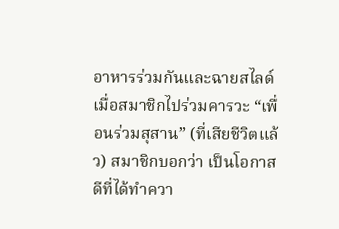อาหารร่วมกันและฉายสไลด์เมื่อสมาชิกไปร่วมคารวะ “เพื่อนร่วมสุสาน” (ที่เสียชีวิตแล้ว) สมาชิกบอกว่า เป็นโอกาสดีที่ได้ทำควา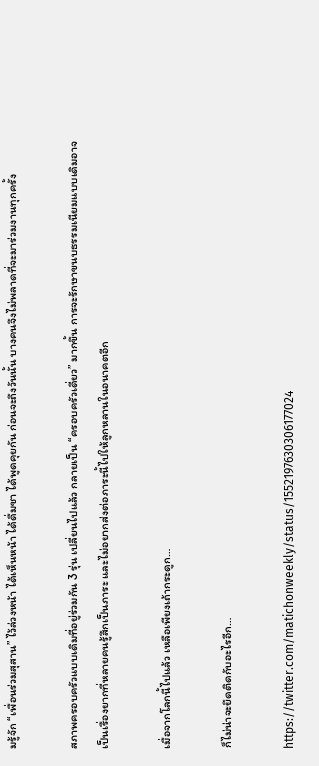มรู้จัก “เพื่อนร่วมสุสาน” ไว้ล่วงหน้า ได้เห็นหน้า ได้ดื่มชา ได้พูดคุยกัน ก่อนจะถึงวันนั้น บางคนจึงไม่พลาดที่จะมาร่วมงานทุกครั้ง

สภาพครอบครัวแบบเดิมที่อยู่ร่วมกัน 3 รุ่น เปลี่ยนไปแล้ว กลายเป็น “ครอบครัวเดี่ยว” มากขึ้น การจะรักษาขนบธรรมเนียมแบบเดิมอาจเป็นเรื่องยากที่หลายคนรู้สึกเป็นภาระ และไม่อยากส่งต่อภาระนี้ไปให้ลูกหลานในอนาคตอีก

เมื่อจากโลกนี้ไปแล้ว เหลือเพียงเถ้ากระดูก…

ก็ไม่น่าจะยึดติดกับอะไรอีก…

https://twitter.com/matichonweekly/status/1552197630306177024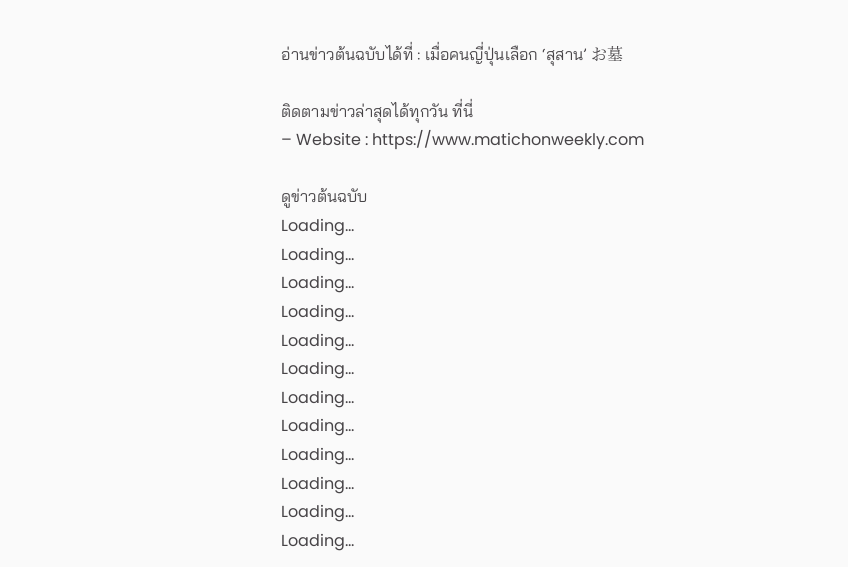อ่านข่าวต้นฉบับได้ที่ : เมื่อคนญี่ปุ่นเลือก ‘สุสาน’ お墓

ติดตามข่าวล่าสุดได้ทุกวัน ที่นี่
– Website : https://www.matichonweekly.com

ดูข่าวต้นฉบับ
Loading...
Loading...
Loading...
Loading...
Loading...
Loading...
Loading...
Loading...
Loading...
Loading...
Loading...
Loading...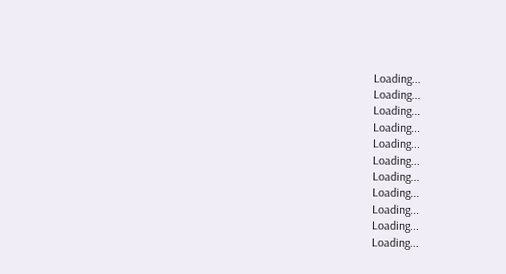Loading...
Loading...
Loading...
Loading...
Loading...
Loading...
Loading...
Loading...
Loading...
Loading...
Loading...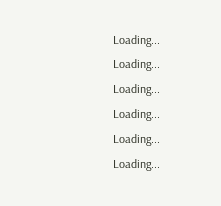Loading...
Loading...
Loading...
Loading...
Loading...
Loading...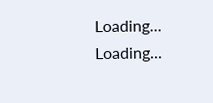Loading...
Loading...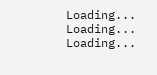Loading...
Loading...
Loading...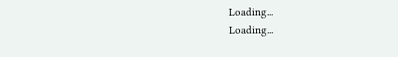Loading...
Loading...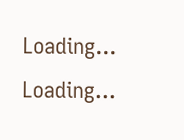Loading...
Loading...